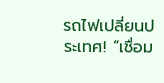รถไฟเปลี่ยนประเทศ! “เชื่อม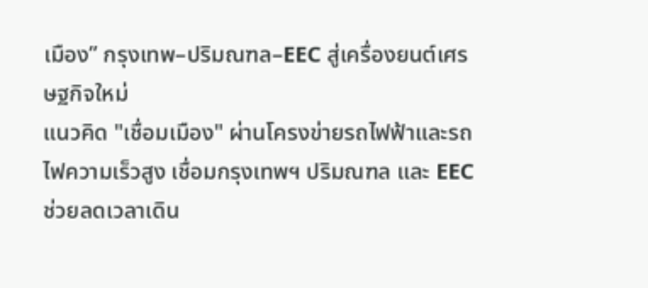เมือง” กรุงเทพ–ปริมณฑล–EEC สู่เครื่องยนต์เศรษฐกิจใหม่
แนวคิด "เชื่อมเมือง" ผ่านโครงข่ายรถไฟฟ้าและรถไฟความเร็วสูง เชื่อมกรุงเทพฯ ปริมณฑล และ EEC ช่วยลดเวลาเดิน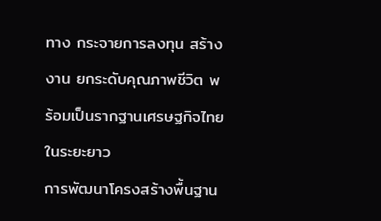ทาง กระจายการลงทุน สร้างงาน ยกระดับคุณภาพชีวิต พร้อมเป็นรากฐานเศรษฐกิจไทยในระยะยาว
การพัฒนาโครงสร้างพื้นฐาน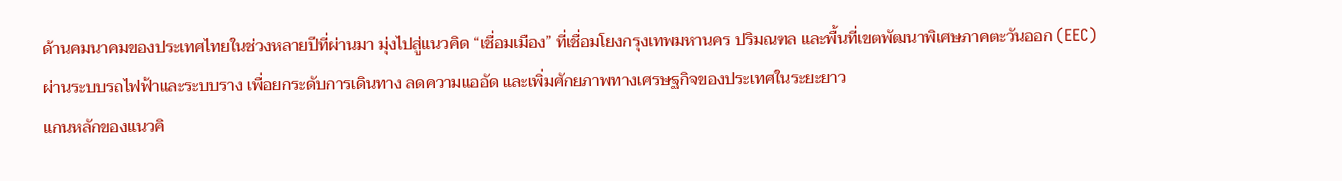ด้านคมนาคมของประเทศไทยในช่วงหลายปีที่ผ่านมา มุ่งไปสู่แนวคิด “เชื่อมเมือง” ที่เชื่อมโยงกรุงเทพมหานคร ปริมณฑล และพื้นที่เขตพัฒนาพิเศษภาคตะวันออก (EEC) ผ่านระบบรถไฟฟ้าและระบบราง เพื่อยกระดับการเดินทาง ลดความแออัด และเพิ่มศักยภาพทางเศรษฐกิจของประเทศในระยะยาว
แกนหลักของแนวคิ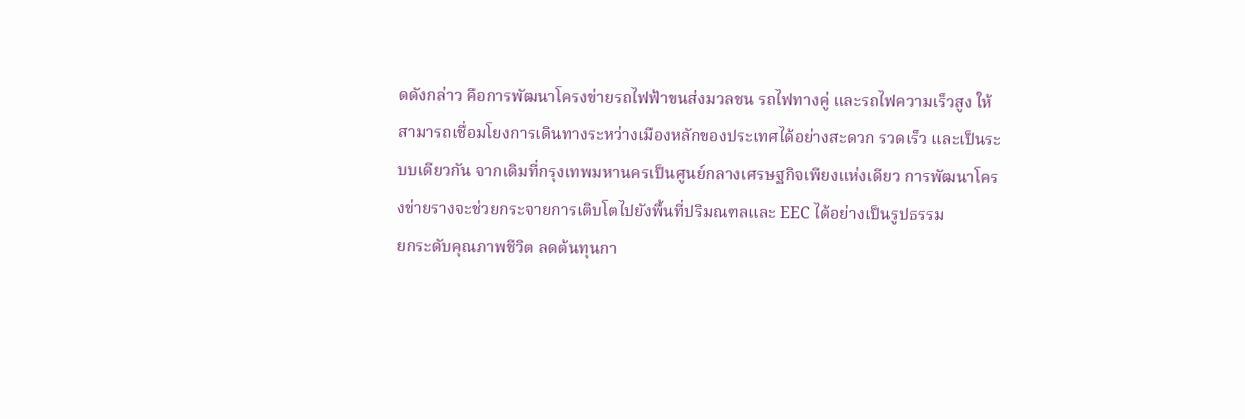ดดังกล่าว คือการพัฒนาโครงข่ายรถไฟฟ้าขนส่งมวลชน รถไฟทางคู่ และรถไฟความเร็วสูง ให้สามารถเชื่อมโยงการเดินทางระหว่างเมืองหลักของประเทศได้อย่างสะดวก รวดเร็ว และเป็นระบบเดียวกัน จากเดิมที่กรุงเทพมหานครเป็นศูนย์กลางเศรษฐกิจเพียงแห่งเดียว การพัฒนาโครงข่ายรางจะช่วยกระจายการเติบโตไปยังพื้นที่ปริมณฑลและ EEC ได้อย่างเป็นรูปธรรม
ยกระดับคุณภาพชีวิต ลดต้นทุนกา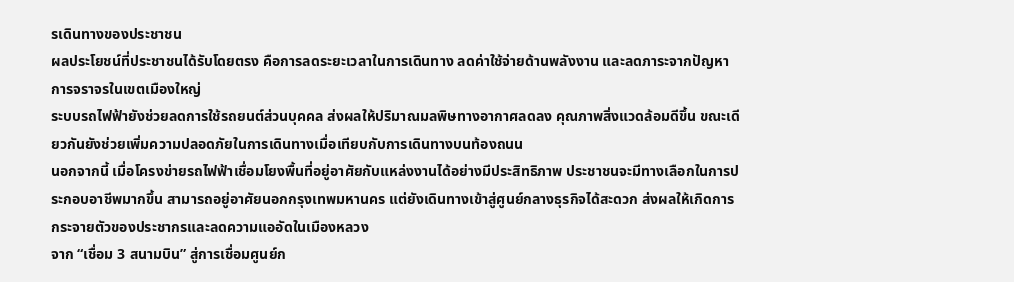รเดินทางของประชาชน
ผลประโยชน์ที่ประชาชนได้รับโดยตรง คือการลดระยะเวลาในการเดินทาง ลดค่าใช้จ่ายด้านพลังงาน และลดภาระจากปัญหาการจราจรในเขตเมืองใหญ่
ระบบรถไฟฟ้ายังช่วยลดการใช้รถยนต์ส่วนบุคคล ส่งผลให้ปริมาณมลพิษทางอากาศลดลง คุณภาพสิ่งแวดล้อมดีขึ้น ขณะเดียวกันยังช่วยเพิ่มความปลอดภัยในการเดินทางเมื่อเทียบกับการเดินทางบนท้องถนน
นอกจากนี้ เมื่อโครงข่ายรถไฟฟ้าเชื่อมโยงพื้นที่อยู่อาศัยกับแหล่งงานได้อย่างมีประสิทธิภาพ ประชาชนจะมีทางเลือกในการประกอบอาชีพมากขึ้น สามารถอยู่อาศัยนอกกรุงเทพมหานคร แต่ยังเดินทางเข้าสู่ศูนย์กลางธุรกิจได้สะดวก ส่งผลให้เกิดการกระจายตัวของประชากรและลดความแออัดในเมืองหลวง
จาก “เชื่อม 3 สนามบิน” สู่การเชื่อมศูนย์ก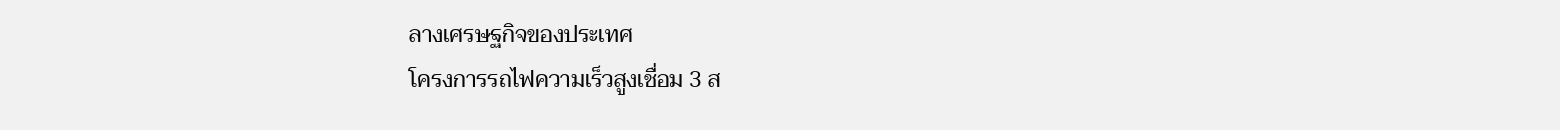ลางเศรษฐกิจของประเทศ
โครงการรถไฟความเร็วสูงเชื่อม 3 ส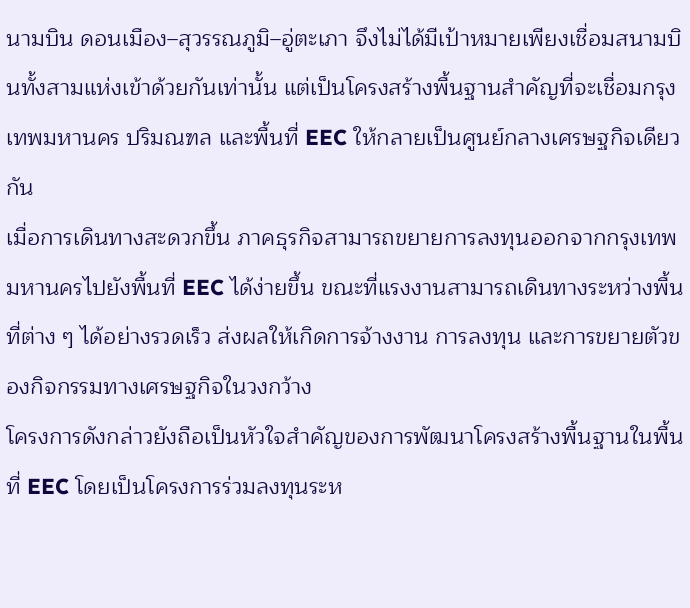นามบิน ดอนเมือง–สุวรรณภูมิ–อู่ตะเภา จึงไม่ได้มีเป้าหมายเพียงเชื่อมสนามบินทั้งสามแห่งเข้าด้วยกันเท่านั้น แต่เป็นโครงสร้างพื้นฐานสำคัญที่จะเชื่อมกรุงเทพมหานคร ปริมณฑล และพื้นที่ EEC ให้กลายเป็นศูนย์กลางเศรษฐกิจเดียวกัน
เมื่อการเดินทางสะดวกขึ้น ภาคธุรกิจสามารถขยายการลงทุนออกจากกรุงเทพมหานครไปยังพื้นที่ EEC ได้ง่ายขึ้น ขณะที่แรงงานสามารถเดินทางระหว่างพื้นที่ต่าง ๆ ได้อย่างรวดเร็ว ส่งผลให้เกิดการจ้างงาน การลงทุน และการขยายตัวของกิจกรรมทางเศรษฐกิจในวงกว้าง
โครงการดังกล่าวยังถือเป็นหัวใจสำคัญของการพัฒนาโครงสร้างพื้นฐานในพื้นที่ EEC โดยเป็นโครงการร่วมลงทุนระห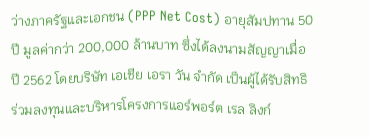ว่างภาครัฐและเอกชน (PPP Net Cost) อายุสัมปทาน 50 ปี มูลค่ากว่า 200,000 ล้านบาท ซึ่งได้ลงนามสัญญาเมื่อปี 2562 โดยบริษัท เอเชีย เอรา วัน จำกัด เป็นผู้ได้รับสิทธิร่วมลงทุนและบริหารโครงการแอร์พอร์ต เรล ลิงก์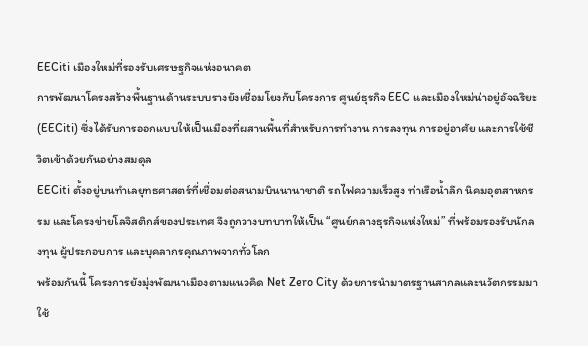EECiti เมืองใหม่ที่รองรับเศรษฐกิจแห่งอนาคต
การพัฒนาโครงสร้างพื้นฐานด้านระบบรางยังเชื่อมโยงกับโครงการ ศูนย์ธุรกิจ EEC และเมืองใหม่น่าอยู่อัจฉริยะ (EECiti) ซึ่งได้รับการออกแบบให้เป็นเมืองที่ผสานพื้นที่สำหรับการทำงาน การลงทุน การอยู่อาศัย และการใช้ชีวิตเข้าด้วยกันอย่างสมดุล
EECiti ตั้งอยู่บนทำเลยุทธศาสตร์ที่เชื่อมต่อสนามบินนานาชาติ รถไฟความเร็วสูง ท่าเรือน้ำลึก นิคมอุตสาหกรรม และโครงข่ายโลจิสติกส์ของประเทศ จึงถูกวางบทบาทให้เป็น “ศูนย์กลางธุรกิจแห่งใหม่” ที่พร้อมรองรับนักลงทุน ผู้ประกอบการ และบุคลากรคุณภาพจากทั่วโลก
พร้อมกันนี้ โครงการยังมุ่งพัฒนาเมืองตามแนวคิด Net Zero City ด้วยการนำมาตรฐานสากลและนวัตกรรมมาใช้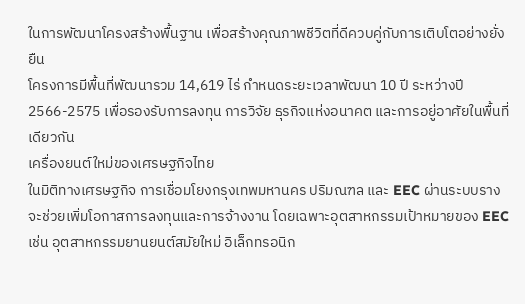ในการพัฒนาโครงสร้างพื้นฐาน เพื่อสร้างคุณภาพชีวิตที่ดีควบคู่กับการเติบโตอย่างยั่งยืน
โครงการมีพื้นที่พัฒนารวม 14,619 ไร่ กำหนดระยะเวลาพัฒนา 10 ปี ระหว่างปี 2566-2575 เพื่อรองรับการลงทุน การวิจัย ธุรกิจแห่งอนาคต และการอยู่อาศัยในพื้นที่เดียวกัน
เครื่องยนต์ใหม่ของเศรษฐกิจไทย
ในมิติทางเศรษฐกิจ การเชื่อมโยงกรุงเทพมหานคร ปริมณฑล และ EEC ผ่านระบบราง จะช่วยเพิ่มโอกาสการลงทุนและการจ้างงาน โดยเฉพาะอุตสาหกรรมเป้าหมายของ EEC เช่น อุตสาหกรรมยานยนต์สมัยใหม่ อิเล็กทรอนิก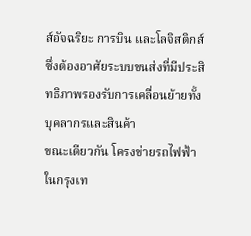ส์อัจฉริยะ การบิน และโลจิสติกส์ ซึ่งต้องอาศัยระบบขนส่งที่มีประสิทธิภาพรองรับการเคลื่อนย้ายทั้งบุคลากรและสินค้า
ขณะเดียวกัน โครงข่ายรถไฟฟ้าในกรุงเท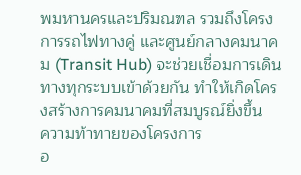พมหานครและปริมณฑล รวมถึงโครงการรถไฟทางคู่ และศูนย์กลางคมนาคม (Transit Hub) จะช่วยเชื่อมการเดินทางทุกระบบเข้าด้วยกัน ทำให้เกิดโครงสร้างการคมนาคมที่สมบูรณ์ยิ่งขึ้น
ความท้าทายของโครงการ
อ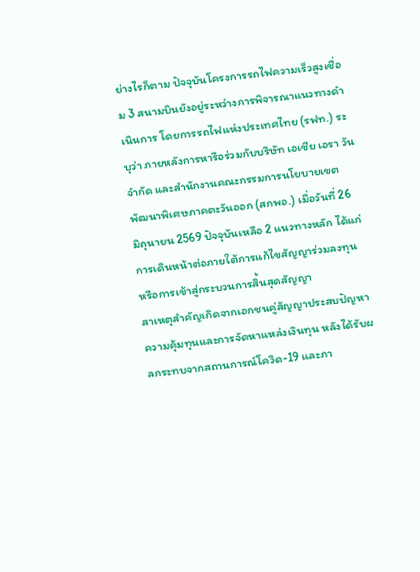ย่างไรก็ตาม ปัจจุบันโครงการรถไฟความเร็วสูงเชื่อม 3 สนามบินยังอยู่ระหว่างการพิจารณาแนวทางดำเนินการ โดยการรถไฟแห่งประเทศไทย (รฟท.) ระบุว่า ภายหลังการหารือร่วมกับบริษัท เอเชีย เอรา วัน จำกัด และสำนักงานคณะกรรมการนโยบายเขตพัฒนาพิเศษภาคตะวันออก (สกพอ.) เมื่อวันที่ 26 มิถุนายน 2569 ปัจจุบันเหลือ 2 แนวทางหลัก ได้แก่ การเดินหน้าต่อภายใต้การแก้ไขสัญญาร่วมลงทุน หรือการเข้าสู่กระบวนการสิ้นสุดสัญญา
สาเหตุสำคัญเกิดจากเอกชนคู่สัญญาประสบปัญหาความคุ้มทุนและการจัดหาแหล่งเงินทุน หลังได้รับผลกระทบจากสถานการณ์โควิด-19 และภา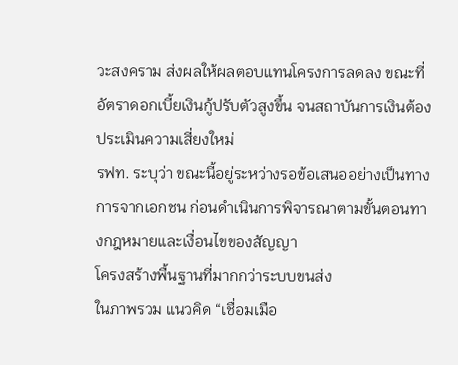วะสงคราม ส่งผลให้ผลตอบแทนโครงการลดลง ขณะที่อัตราดอกเบี้ยเงินกู้ปรับตัวสูงขึ้น จนสถาบันการเงินต้องประเมินความเสี่ยงใหม่
รฟท. ระบุว่า ขณะนี้อยู่ระหว่างรอข้อเสนออย่างเป็นทางการจากเอกชน ก่อนดำเนินการพิจารณาตามขั้นตอนทางกฎหมายและเงื่อนไขของสัญญา
โครงสร้างพื้นฐานที่มากกว่าระบบขนส่ง
ในภาพรวม แนวคิด “เชื่อมเมือ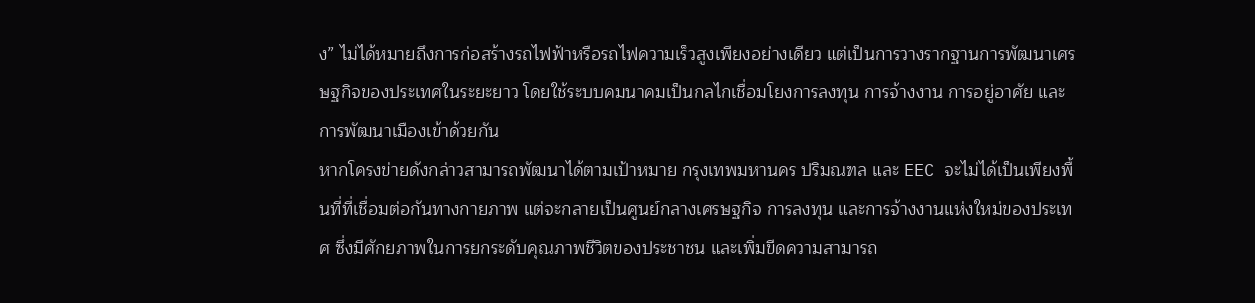ง” ไม่ได้หมายถึงการก่อสร้างรถไฟฟ้าหรือรถไฟความเร็วสูงเพียงอย่างเดียว แต่เป็นการวางรากฐานการพัฒนาเศรษฐกิจของประเทศในระยะยาว โดยใช้ระบบคมนาคมเป็นกลไกเชื่อมโยงการลงทุน การจ้างงาน การอยู่อาศัย และการพัฒนาเมืองเข้าด้วยกัน
หากโครงข่ายดังกล่าวสามารถพัฒนาได้ตามเป้าหมาย กรุงเทพมหานคร ปริมณฑล และ EEC จะไม่ได้เป็นเพียงพื้นที่ที่เชื่อมต่อกันทางกายภาพ แต่จะกลายเป็นศูนย์กลางเศรษฐกิจ การลงทุน และการจ้างงานแห่งใหม่ของประเทศ ซึ่งมีศักยภาพในการยกระดับคุณภาพชีวิตของประชาชน และเพิ่มขีดความสามารถ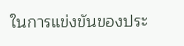ในการแข่งขันของประ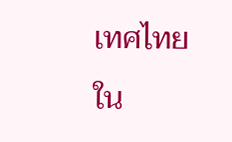เทศไทยใน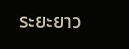ระยะยาว